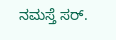ನಮಸ್ತೆ ಸರ್.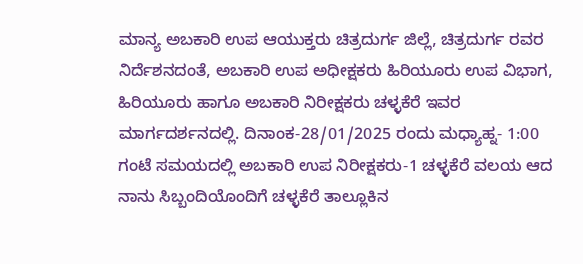ಮಾನ್ಯ ಅಬಕಾರಿ ಉಪ ಆಯುಕ್ತರು ಚಿತ್ರದುರ್ಗ ಜಿಲ್ಲೆ, ಚಿತ್ರದುರ್ಗ ರವರ ನಿರ್ದೆಶನದಂತೆ, ಅಬಕಾರಿ ಉಪ ಅಧೀಕ್ಷಕರು ಹಿರಿಯೂರು ಉಪ ವಿಭಾಗ, ಹಿರಿಯೂರು ಹಾಗೂ ಅಬಕಾರಿ ನಿರೀಕ್ಷಕರು ಚಳ್ಳಕೆರೆ ಇವರ ಮಾರ್ಗದರ್ಶನದಲ್ಲಿ. ದಿನಾಂಕ-28/01/2025 ರಂದು ಮಧ್ಯಾಹ್ನ- 1:00 ಗಂಟೆ ಸಮಯದಲ್ಲಿ ಅಬಕಾರಿ ಉಪ ನಿರೀಕ್ಷಕರು-1 ಚಳ್ಳಕೆರೆ ವಲಯ ಆದ ನಾನು ಸಿಬ್ಬಂದಿಯೊಂದಿಗೆ ಚಳ್ಳಕೆರೆ ತಾಲ್ಲೂಕಿನ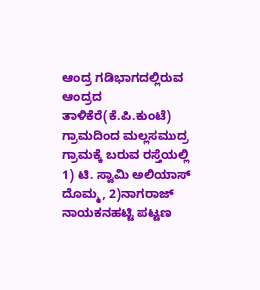ಆಂದ್ರ ಗಡಿಭಾಗದಲ್ಲಿರುವ ಆಂದ್ರದ ತಾಳಿಕೆರೆ(ಕೆ.ಪಿ.ಕುಂಟೆ) ಗ್ರಾಮದಿಂದ ಮಲ್ಲಸಮುದ್ರ ಗ್ರಾಮಕ್ಕೆ ಬರುವ ರಸ್ತೆಯಲ್ಲಿ 1) ಟಿ. ಸ್ವಾಮಿ ಅಲಿಯಾಸ್ ದೊಮ್ಮ, 2)ನಾಗರಾಜ್ ನಾಯಕನಹಟ್ಟಿ ಪಟ್ಟಣ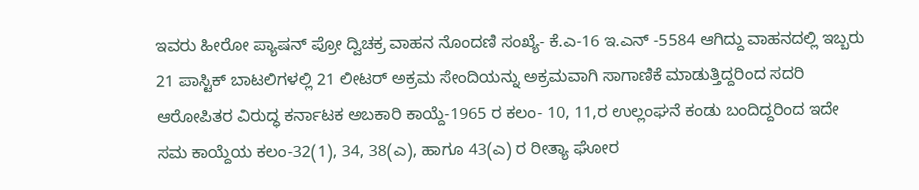ಇವರು ಹೀರೋ ಪ್ಯಾಷನ್ ಪ್ರೋ ದ್ವಿಚಕ್ರ ವಾಹನ ನೊಂದಣಿ ಸಂಖ್ಯೆ- ಕೆ.ಎ-16 ಇ.ಎನ್ -5584 ಆಗಿದ್ದು ವಾಹನದಲ್ಲಿ ಇಬ್ಬರು 21 ಪಾಸ್ಟಿಕ್ ಬಾಟಲಿಗಳಲ್ಲಿ 21 ಲೀಟರ್ ಅಕ್ರಮ ಸೇಂದಿಯನ್ನು ಅಕ್ರಮವಾಗಿ ಸಾಗಾಣಿಕೆ ಮಾಡುತ್ತಿದ್ದರಿಂದ ಸದರಿ ಆರೋಪಿತರ ವಿರುದ್ಧ ಕರ್ನಾಟಕ ಅಬಕಾರಿ ಕಾಯ್ದೆ-1965 ರ ಕಲಂ- 10, 11,ರ ಉಲ್ಲಂಘನೆ ಕಂಡು ಬಂದಿದ್ದರಿಂದ ಇದೇ ಸಮ ಕಾಯ್ದೆಯ ಕಲಂ-32(1), 34, 38(ಎ), ಹಾಗೂ 43(ಎ) ರ ರೀತ್ಯಾ ಘೋರ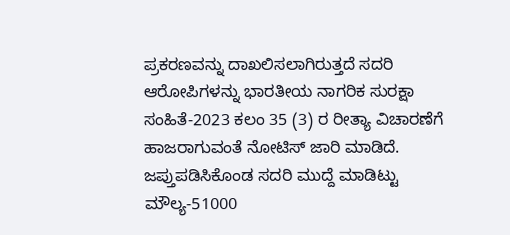ಪ್ರಕರಣವನ್ನು ದಾಖಲಿಸಲಾಗಿರುತ್ತದೆ ಸದರಿ ಆರೋಪಿಗಳನ್ನು ಭಾರತೀಯ ನಾಗರಿಕ ಸುರಕ್ಷಾ ಸಂಹಿತೆ-2023 ಕಲಂ 35 (3) ರ ರೀತ್ಯಾ ವಿಚಾರಣೆಗೆ ಹಾಜರಾಗುವಂತೆ ನೋಟಿಸ್ ಜಾರಿ ಮಾಡಿದೆ. ಜಪ್ತುಪಡಿಸಿಕೊಂಡ ಸದರಿ ಮುದ್ದೆ ಮಾಡಿಟ್ಟು ಮೌಲ್ಯ-51000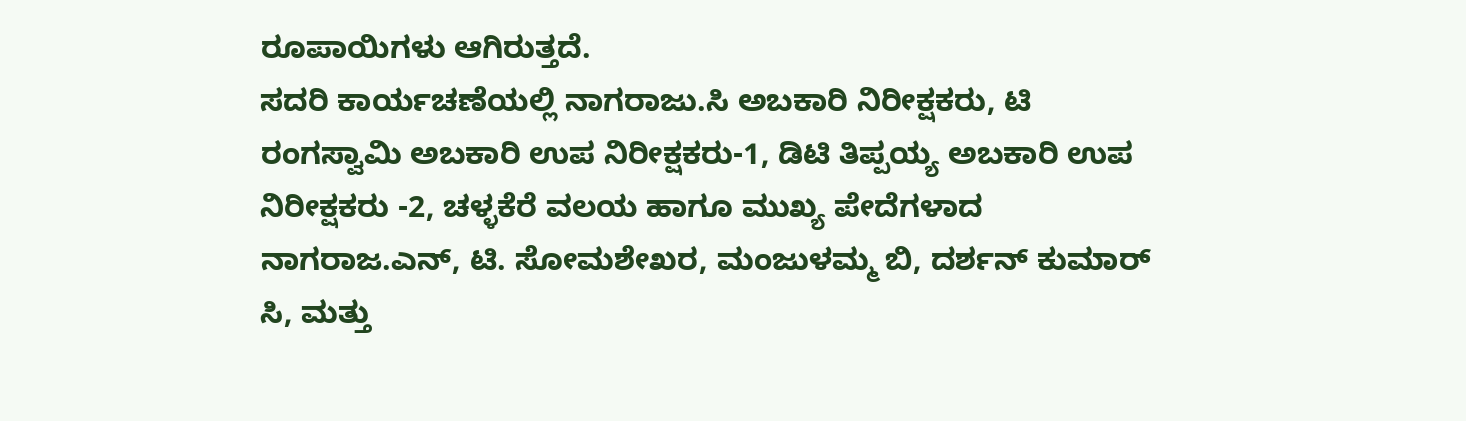ರೂಪಾಯಿಗಳು ಆಗಿರುತ್ತದೆ.
ಸದರಿ ಕಾರ್ಯಚಣೆಯಲ್ಲಿ ನಾಗರಾಜು.ಸಿ ಅಬಕಾರಿ ನಿರೀಕ್ಷಕರು, ಟಿ ರಂಗಸ್ವಾಮಿ ಅಬಕಾರಿ ಉಪ ನಿರೀಕ್ಷಕರು-1, ಡಿಟಿ ತಿಪ್ಪಯ್ಯ ಅಬಕಾರಿ ಉಪ ನಿರೀಕ್ಷಕರು -2, ಚಳ್ಳಕೆರೆ ವಲಯ ಹಾಗೂ ಮುಖ್ಯ ಪೇದೆಗಳಾದ ನಾಗರಾಜ.ಎನ್, ಟಿ. ಸೋಮಶೇಖರ, ಮಂಜುಳಮ್ಮ ಬಿ, ದರ್ಶನ್ ಕುಮಾರ್ ಸಿ, ಮತ್ತು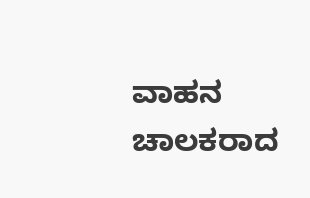ವಾಹನ ಚಾಲಕರಾದ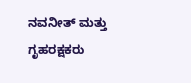ನವನೀತ್ ಮತ್ತು ಗೃಹರಕ್ಷಕರು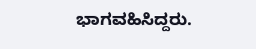ಭಾಗವಹಿಸಿದ್ದರು.